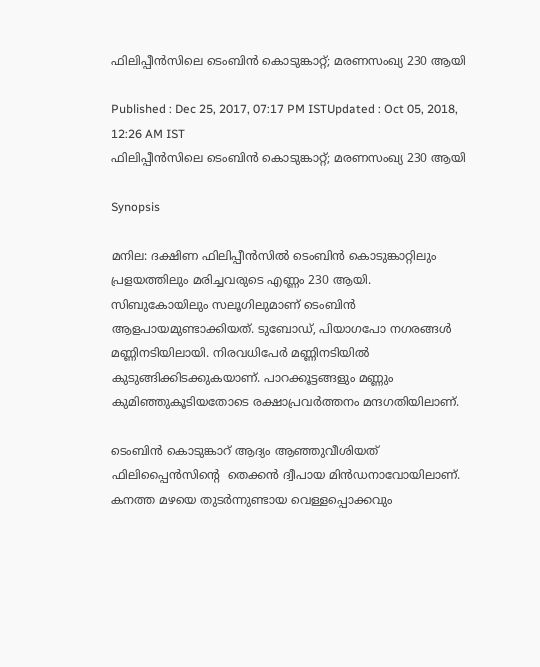ഫിലിപ്പീന്‍സിലെ ടെംബിന്‍ കൊടുങ്കാറ്റ്; മരണസംഖ്യ 230 ആയി

Published : Dec 25, 2017, 07:17 PM ISTUpdated : Oct 05, 2018, 12:26 AM IST
ഫിലിപ്പീന്‍സിലെ ടെംബിന്‍ കൊടുങ്കാറ്റ്; മരണസംഖ്യ 230 ആയി

Synopsis

മനില: ദക്ഷിണ ഫിലിപ്പീന്‍സില്‍ ടെംബിന്‍ കൊടുങ്കാറ്റിലും പ്രളയത്തിലും മരിച്ചവരുടെ എണ്ണം 230 ആയി. സിബുകോയിലും സലൂഗിലുമാണ് ടെംബിന്‍ ആളപായമുണ്ടാക്കിയത്. ടുബോഡ്, പിയാഗപോ നഗരങ്ങള്‍ മണ്ണിനടിയിലായി. നിരവധിപേര്‍ മണ്ണിനടിയില്‍ കുടുങ്ങിക്കിടക്കുകയാണ്. പാറക്കൂട്ടങ്ങളും മണ്ണും കുമിഞ്ഞുകൂടിയതോടെ രക്ഷാപ്രവര്‍ത്തനം മന്ദഗതിയിലാണ്.

ടെംബിന്‍ കൊടുങ്കാറ് ആദ്യം ആഞ്ഞുവീശിയത് ഫിലിപ്പൈന്‍സിന്റെ  തെക്കന്‍ ദ്വീപായ മിന്‍ഡനാവോയിലാണ്. കനത്ത മഴയെ തുടര്‍ന്നുണ്ടായ വെള്ളപ്പൊക്കവും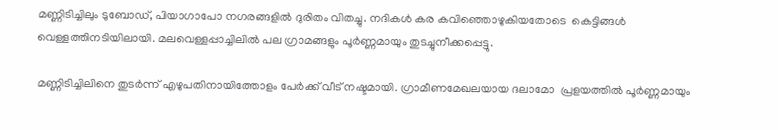മണ്ണിടിച്ചിലും ടുബോഡ്, പിയാഗാപോ നഗരങ്ങളില്‍ ദുരിതം വിതച്ചു. നദികള്‍ കര കവിഞ്ഞൊഴുകിയതോടെ  കെട്ടിങ്ങള്‍ വെള്ളത്തിനടിയിലായി. മലവെള്ളപ്പാച്ചിലില്‍ പല ഗ്രാമങ്ങളും പൂര്‍ണ്ണമായും തുടച്ചുനീക്കപ്പെട്ടു.

മണ്ണിടിച്ചിലിനെ തുടര്‍ന്ന് എഴുപതിനായിത്തോളം പേര്‍ക്ക് വീട് നഷ്ടമായി. ഗ്രാമീണമേഖലയായ ദലാമോ  പ്രളയത്തില്‍ പൂര്‍ണ്ണമായും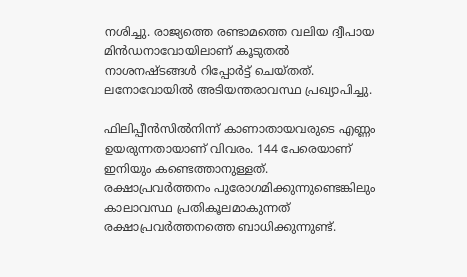നശിച്ചു. രാജ്യത്തെ രണ്ടാമത്തെ വലിയ ദ്വീപായ മിന്‍ഡനാവോയിലാണ് കൂടുതല്‍ നാശനഷ്ടങ്ങള്‍ റിപ്പോര്‍ട്ട് ചെയ്തത്. ലനോവോയില്‍ അടിയന്തരാവസ്ഥ പ്രഖ്യാപിച്ചു.

ഫിലിപ്പീന്‍സില്‍നിന്ന് കാണാതായവരുടെ എണ്ണം ഉയരുന്നതായാണ് വിവരം. 144 പേരെയാണ് ഇനിയും കണ്ടെത്താനുള്ളത്. രക്ഷാപ്രവര്‍ത്തനം പുരോഗമിക്കുന്നുണ്ടെങ്കിലും കാലാവസ്ഥ പ്രതികൂലമാകുന്നത് രക്ഷാപ്രവര്‍ത്തനത്തെ ബാധിക്കുന്നുണ്ട്.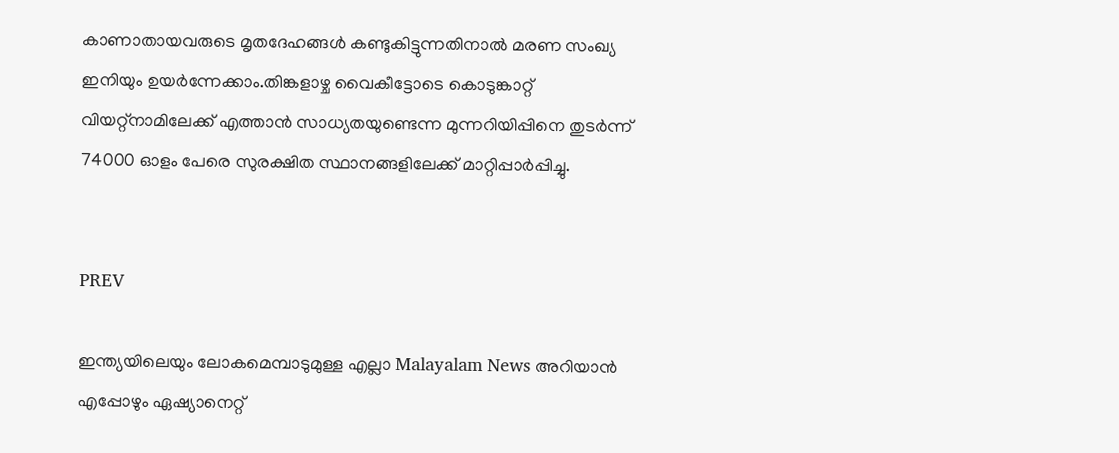കാണാതായവരുടെ മൃതദേഹങ്ങള്‍ കണ്ടുകിട്ടുന്നതിനാല്‍ മരണ സംഖ്യ ഇനിയും ഉയര്‍ന്നേക്കാം.തിങ്കളാഴ്ച വൈകീട്ടോടെ കൊടുങ്കാറ്റ് വിയറ്റ്‌നാമിലേക്ക് എത്താന്‍ സാധ്യതയുണ്ടെന്ന മുന്നറിയിപ്പിനെ തുടര്‍ന്ന് 74000 ഓളം പേരെ സുരക്ഷിത സ്ഥാനങ്ങളിലേക്ക് മാറ്റിപ്പാര്‍പ്പിച്ചു.


PREV

ഇന്ത്യയിലെയും ലോകമെമ്പാടുമുള്ള എല്ലാ Malayalam News അറിയാൻ എപ്പോഴും ഏഷ്യാനെറ്റ്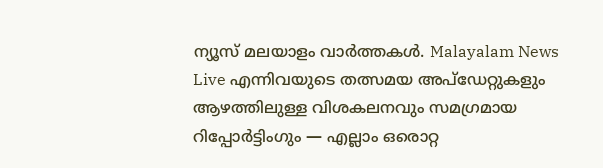ന്യൂസ് മലയാളം വാർത്തകൾ. Malayalam News Live എന്നിവയുടെ തത്സമയ അപ്‌ഡേറ്റുകളും ആഴത്തിലുള്ള വിശകലനവും സമഗ്രമായ റിപ്പോർട്ടിംഗും — എല്ലാം ഒരൊറ്റ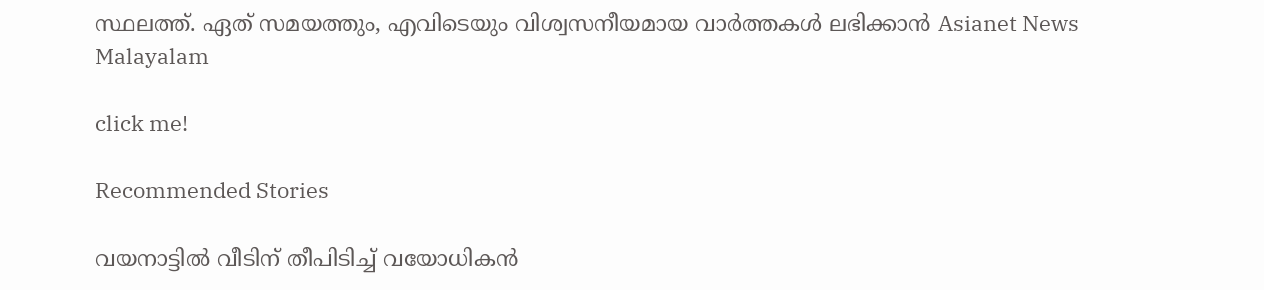സ്ഥലത്ത്. ഏത് സമയത്തും, എവിടെയും വിശ്വസനീയമായ വാർത്തകൾ ലഭിക്കാൻ Asianet News Malayalam

click me!

Recommended Stories

വയനാട്ടിൽ വീടിന് തീപിടിച്ച് വയോധികൻ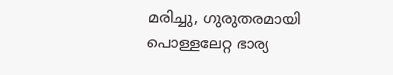മരിച്ചു, ഗുരുതരമായി പൊള്ളലേറ്റ ഭാര്യ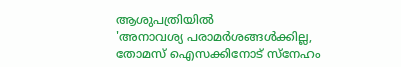ആശുപത്രിയിൽ
'അനാവശ്യ പരാമർശങ്ങൾക്കില്ല, തോമസ് ഐസക്കിനോട് സ്നേഹം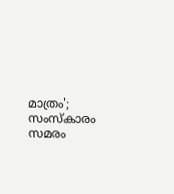മാത്രം'; സംസ്കാരം സമരം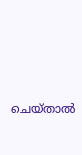ചെയ്താൽ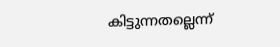കിട്ടുന്നതല്ലെന്ന്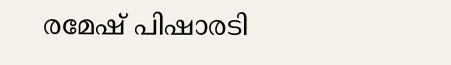രമേഷ് പിഷാരടി